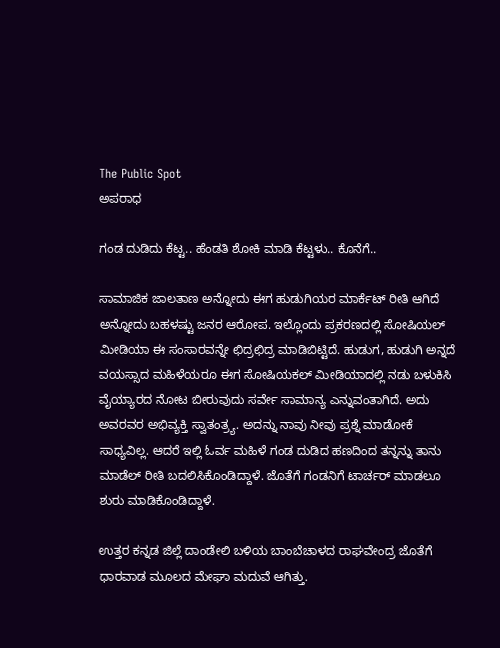The Public Spot
ಅಪರಾಧ

ಗಂಡ ದುಡಿದು ಕೆಟ್ಟ.. ಹೆಂಡತಿ ಶೋಕಿ ಮಾಡಿ ಕೆಟ್ಟಳು.. ಕೊನೆಗೆ..

ಸಾಮಾಜಿಕ ಜಾಲತಾಣ ಅನ್ನೋದು ಈಗ ಹುಡುಗಿಯರ ಮಾರ್ಕೆಟ್ ರೀತಿ ಆಗಿದೆ ಅನ್ನೋದು ಬಹಳಷ್ಟು ಜನರ ಆರೋಪ. ಇಲ್ಲೊಂದು ಪ್ರಕರಣದಲ್ಲಿ ಸೋಷಿಯಲ್‌ ಮೀಡಿಯಾ ಈ ಸಂಸಾರವನ್ನೇ ಛಿದ್ರಛಿದ್ರ ಮಾಡಿಬಿಟ್ಟಿದೆ. ಹುಡುಗ, ಹುಡುಗಿ ಅನ್ನದೆ ವಯಸ್ಸಾದ ಮಹಿಳೆಯರೂ ಈಗ ಸೋಷಿಯಕಲ್ ಮೀಡಿಯಾದಲ್ಲಿ ನಡು ಬಳುಕಿಸಿ ವೈಯ್ಯಾರದ ನೋಟ ಬೀರುವುದು ಸರ್ವೇ ಸಾಮಾನ್ಯ ಎನ್ನುವಂತಾಗಿದೆ. ಅದು ಅವರವರ ಅಭಿವ್ಯಕ್ತಿ ಸ್ವಾತಂತ್ರ್ಯ. ಅದನ್ನು ನಾವು ನೀವು ಪ್ರಶ್ನೆ ಮಾಡೋಕೆ ಸಾಧ್ಯವಿಲ್ಲ. ಆದರೆ ಇಲ್ಲಿ ಓರ್ವ ಮಹಿಳೆ ಗಂಡ ದುಡಿದ ಹಣದಿಂದ ತನ್ನನ್ನು ತಾನು ಮಾಡೆಲ್ ರೀತಿ ಬದಲಿಸಿಕೊಂಡಿದ್ದಾಳೆ. ಜೊತೆಗೆ ಗಂಡನಿಗೆ ಟಾರ್ಚರ್ ಮಾಡಲೂ ಶುರು ಮಾಡಿಕೊಂಡಿದ್ದಾಳೆ.

ಉತ್ತರ ಕನ್ನಡ ಜಿಲ್ಲೆ ದಾಂಡೇಲಿ ಬಳಿಯ ಬಾಂಬೆಚಾಳದ ರಾಘವೇಂದ್ರ ಜೊತೆಗೆ ಧಾರವಾಡ ಮೂಲದ ಮೇಘಾ ಮದುವೆ ಆಗಿತ್ತು.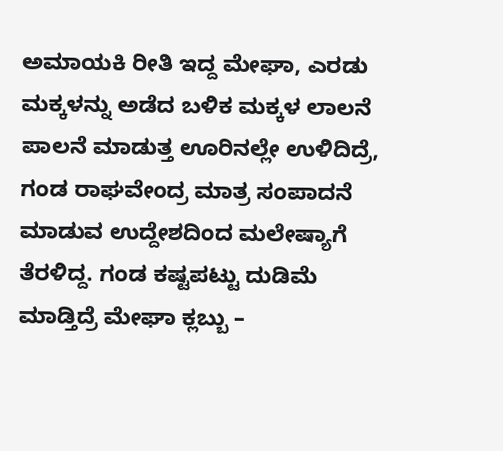ಅಮಾಯಕಿ ರೀತಿ ಇದ್ದ ಮೇಘಾ, ಎರಡು ಮಕ್ಕಳನ್ನು ಅಡೆದ ಬಳಿಕ ಮಕ್ಕಳ ಲಾಲನೆ ಪಾಲನೆ ಮಾಡುತ್ತ ಊರಿನಲ್ಲೇ ಉಳಿದಿದ್ರೆ, ಗಂಡ ರಾಘವೇಂದ್ರ ಮಾತ್ರ ಸಂಪಾದನೆ ಮಾಡುವ ಉದ್ದೇಶದಿಂದ ಮಲೇಷ್ಯಾಗೆ ತೆರಳಿದ್ದ. ಗಂಡ ಕಷ್ಟಪಟ್ಟು ದುಡಿಮೆ ಮಾಡ್ತಿದ್ರೆ ಮೇಘಾ ಕ್ಲಬ್ಬು –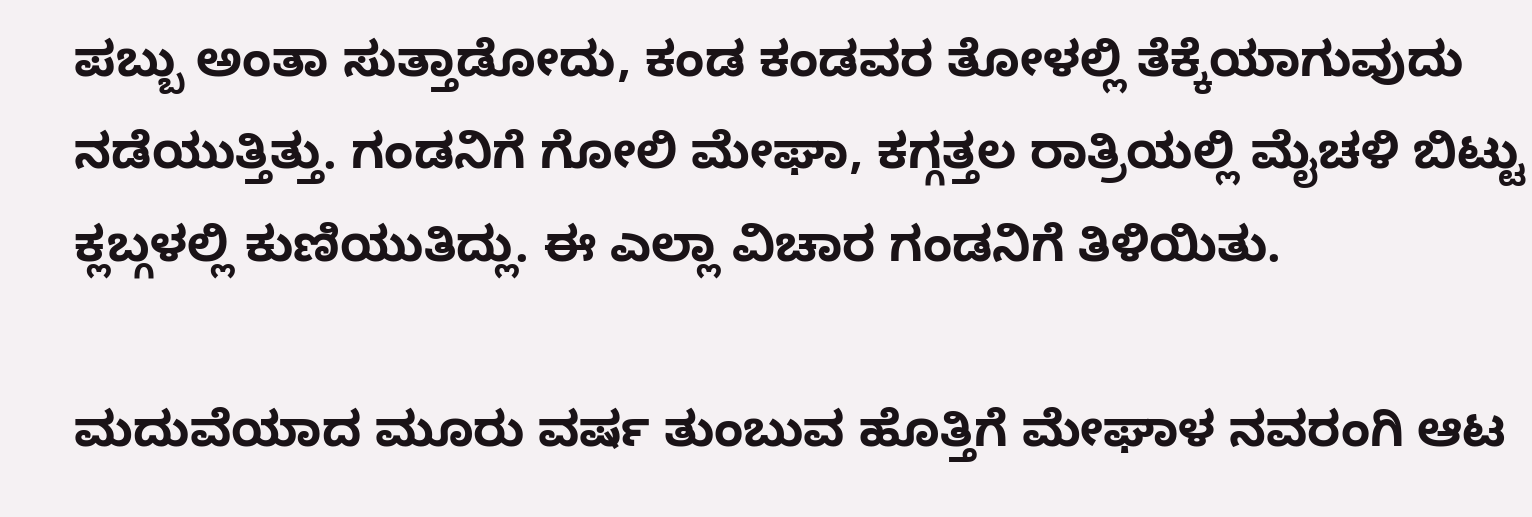ಪಬ್ಬು ಅಂತಾ ಸುತ್ತಾಡೋದು, ಕಂಡ ಕಂಡವರ ತೋಳಲ್ಲಿ ತೆಕ್ಕೆಯಾಗುವುದು ನಡೆಯುತ್ತಿತ್ತು. ಗಂಡನಿಗೆ ಗೋಲಿ ಮೇಘಾ, ಕಗ್ಗತ್ತಲ ರಾತ್ರಿಯಲ್ಲಿ ಮೈಚಳಿ ಬಿಟ್ಟು ಕ್ಲಬ್ಗಳಲ್ಲಿ ಕುಣಿಯುತಿದ್ಲು. ಈ ಎಲ್ಲಾ ವಿಚಾರ ಗಂಡನಿಗೆ ತಿಳಿಯಿತು.

ಮದುವೆಯಾದ ಮೂರು ವರ್ಷ ತುಂಬುವ ಹೊತ್ತಿಗೆ ಮೇಘಾಳ ನವರಂಗಿ ಆಟ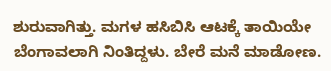ಶುರುವಾಗಿತ್ತು. ಮಗಳ ಹಸಿಬಿಸಿ ಆಟಕ್ಕೆ ತಾಯಿಯೇ ಬೆಂಗಾವಲಾಗಿ ನಿಂತಿದ್ದಳು. ಬೇರೆ ಮನೆ ಮಾಡೋಣ.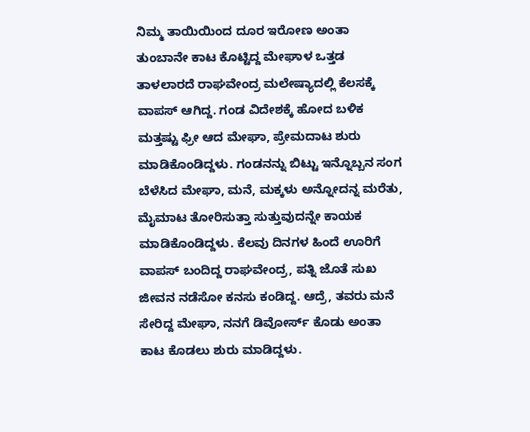ನಿಮ್ಮ ತಾಯಿಯಿಂದ ದೂರ ಇರೋಣ ಅಂತಾ ತುಂಬಾನೇ ಕಾಟ ಕೊಟ್ಟಿದ್ದ ಮೇಘಾಳ ಒತ್ತಡ ತಾಳಲಾರದೆ ರಾಘವೇಂದ್ರ ಮಲೇಷ್ಯಾದಲ್ಲಿ ಕೆಲಸಕ್ಕೆ ವಾಪಸ್ ಆಗಿದ್ದ. ಗಂಡ ವಿದೇಶಕ್ಕೆ ಹೋದ ಬಳಿಕ ಮತ್ತಷ್ಟು ಫ್ರೀ ಆದ ಮೇಘಾ, ಪ್ರೇಮದಾಟ ಶುರು ಮಾಡಿಕೊಂಡಿದ್ದಳು. ಗಂಡನನ್ನು ಬಿಟ್ಟು ಇನ್ನೊಬ್ಬನ ಸಂಗ ಬೆಳೆಸಿದ ಮೇಘಾ, ಮನೆ, ಮಕ್ಕಳು ಅನ್ನೋದನ್ನ ಮರೆತು, ಮೈಮಾಟ ತೋರಿಸುತ್ತಾ ಸುತ್ತುವುದನ್ನೇ ಕಾಯಕ ಮಾಡಿಕೊಂಡಿದ್ದಳು. ಕೆಲವು ದಿನಗಳ ಹಿಂದೆ ಊರಿಗೆ ವಾಪಸ್ ಬಂದಿದ್ದ ರಾಘವೇಂದ್ರ, ಪತ್ನಿ ಜೊತೆ ಸುಖ ಜೀವನ ನಡೆಸೋ ಕನಸು ಕಂಡಿದ್ದ. ಆದ್ರೆ, ತವರು ಮನೆ ಸೇರಿದ್ದ ಮೇಘಾ, ನನಗೆ ಡಿವೋರ್ಸ್‌ ಕೊಡು ಅಂತಾ ಕಾಟ ಕೊಡಲು ಶುರು ಮಾಡಿದ್ದಳು.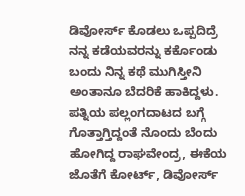ಡಿವೋರ್ಸ್ ಕೊಡಲು ಒಪ್ಪದಿದ್ರೆ ನನ್ನ ಕಡೆಯವರನ್ನು ಕರ್ಕೊಂಡು ಬಂದು ನಿನ್ನ ಕಥೆ ಮುಗಿಸ್ತೀನಿ ಅಂತಾನೂ ಬೆದರಿಕೆ ಹಾಕಿದ್ದಳು. ಪತ್ನಿಯ ಪಲ್ಲಂಗದಾಟದ ಬಗ್ಗೆ ಗೊತ್ತಾಗ್ತಿದ್ದಂತೆ ನೊಂದು ಬೆಂದು ಹೋಗಿದ್ದ ರಾಘವೇಂದ್ರ, ಈಕೆಯ ಜೊತೆಗೆ ಕೋರ್ಟ್, ಡಿವೋರ್ಸ್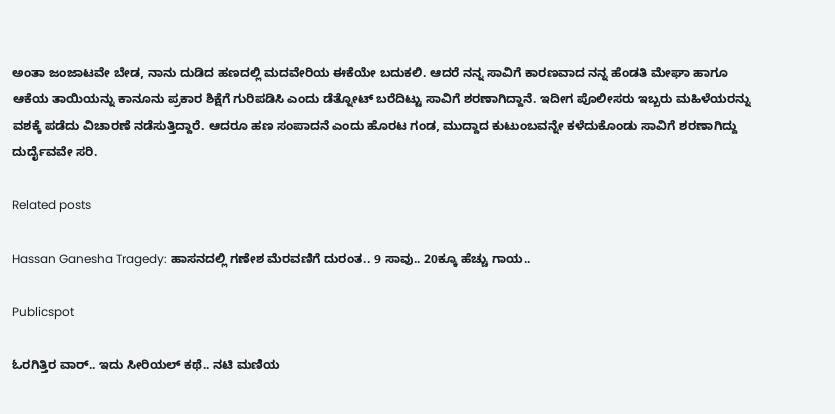ಅಂತಾ ಜಂಜಾಟವೇ ಬೇಡ, ನಾನು ದುಡಿದ ಹಣದಲ್ಲಿ ಮದವೇರಿಯ ಈಕೆಯೇ ಬದುಕಲಿ. ಆದರೆ ನನ್ನ ಸಾವಿಗೆ ಕಾರಣವಾದ ನನ್ನ ಹೆಂಡತಿ ಮೇಘಾ ಹಾಗೂ ಆಕೆಯ ತಾಯಿಯನ್ನು ಕಾನೂನು ಪ್ರಕಾರ ಶಿಕ್ಷೆಗೆ ಗುರಿಪಡಿಸಿ ಎಂದು ಡೆತ್ನೋಟ್ ಬರೆದಿಟ್ಟು ಸಾವಿಗೆ ಶರಣಾಗಿದ್ದಾನೆ. ಇದೀಗ ಪೊಲೀಸರು ಇಬ್ಬರು ಮಹಿಳೆಯರನ್ನು ವಶಕ್ಕೆ ಪಡೆದು ವಿಚಾರಣೆ ನಡೆಸುತ್ತಿದ್ದಾರೆ. ಆದರೂ ಹಣ ಸಂಪಾದನೆ ಎಂದು ಹೊರಟ ಗಂಡ, ಮುದ್ದಾದ ಕುಟುಂಬವನ್ನೇ ಕಳೆದುಕೊಂಡು ಸಾವಿಗೆ ಶರಣಾಗಿದ್ದು ದುರ್ದೈವವೇ ಸರಿ.

Related posts

Hassan Ganesha Tragedy: ಹಾಸನದಲ್ಲಿ ಗಣೇಶ ಮೆರವಣಿಗೆ ದುರಂತ.. 9 ಸಾವು.. 20ಕ್ಕೂ ಹೆಚ್ಚು ಗಾಯ..

Publicspot

ಓರಗಿತ್ತಿರ ವಾರ್.. ಇದು ಸೀರಿಯಲ್ ಕಥೆ.. ನಟಿ ಮಣಿಯ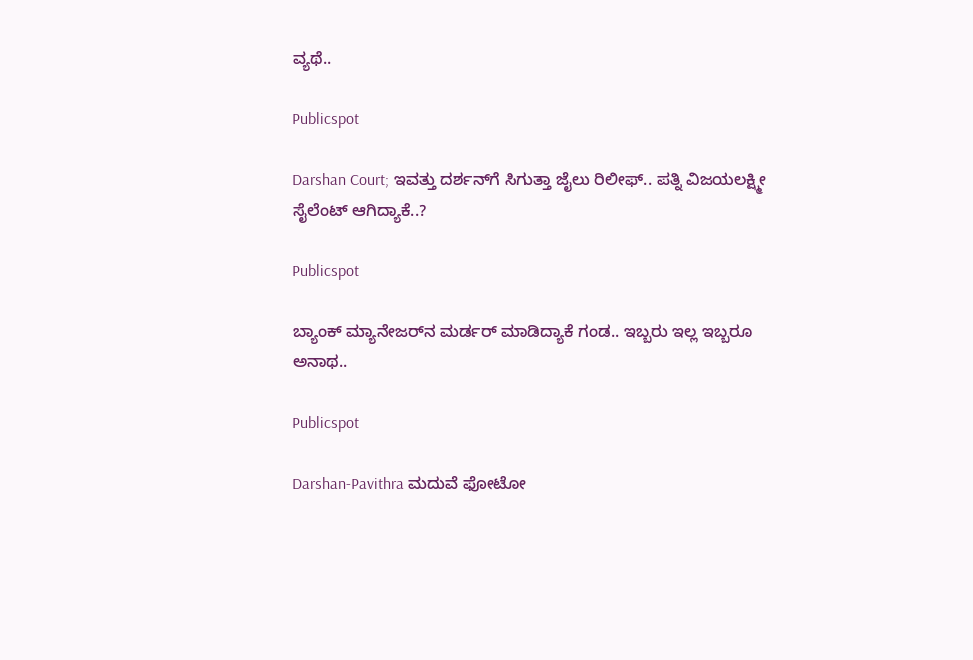ವ್ಯಥೆ..

Publicspot

Darshan Court; ಇವತ್ತು ದರ್ಶನ್‌ಗೆ ಸಿಗುತ್ತಾ ಜೈಲು ರಿಲೀಫ್‌.. ಪತ್ನಿ ವಿಜಯಲಕ್ಷ್ಮೀ ಸೈಲೆಂಟ್‌ ಆಗಿದ್ಯಾಕೆ..?

Publicspot

ಬ್ಯಾಂಕ್ ಮ್ಯಾನೇಜರ್‌ನ ಮರ್ಡರ್ ಮಾಡಿದ್ಯಾಕೆ ಗಂಡ.. ಇಬ್ಬರು ಇಲ್ಲ ಇಬ್ಬರೂ ಅನಾಥ..

Publicspot

Darshan-Pavithra ಮದುವೆ ಫೋಟೋ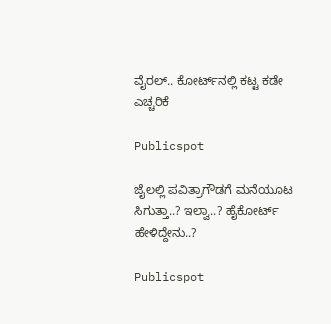ವೈರಲ್‌.. ಕೋರ್ಟ್‌ನಲ್ಲಿ ಕಟ್ಟ ಕಡೇ ಎಚ್ಚರಿಕೆ

Publicspot

ಜೈಲಲ್ಲಿ ಪವಿತ್ರಾಗೌಡಗೆ ಮನೆಯೂಟ ಸಿಗುತ್ತಾ..? ಇಲ್ವಾ..? ಹೈಕೋರ್ಟ್‌ ಹೇಳಿದ್ದೇನು..?

Publicspot